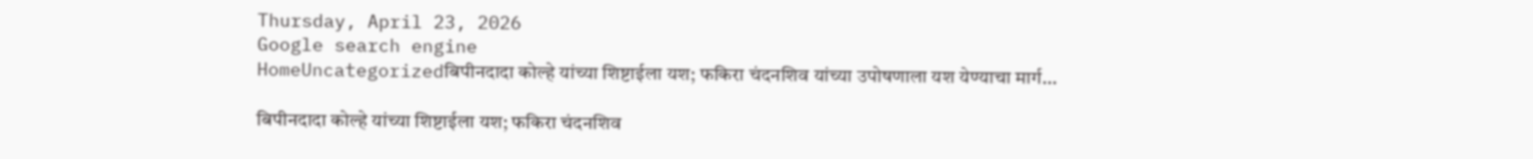Thursday, April 23, 2026
Google search engine
HomeUncategorizedबिपीनदादा कोल्हे यांच्या शिष्टाईला यश; फकिरा चंदनशिव यांच्या उपोषणाला यश येण्याचा मार्ग...

बिपीनदादा कोल्हे यांच्या शिष्टाईला यश; फकिरा चंदनशिव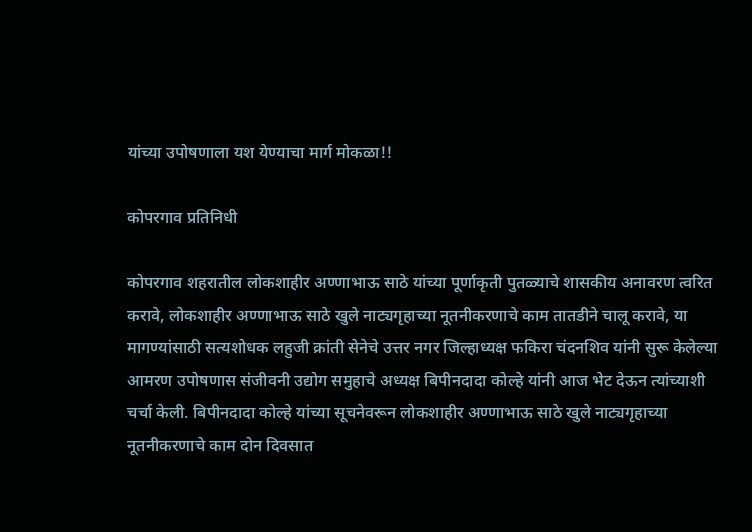यांच्या उपोषणाला यश येण्याचा मार्ग मोकळा!!

कोपरगाव प्रतिनिधी

कोपरगाव शहरातील लोकशाहीर अण्णाभाऊ साठे यांच्या पूर्णाकृती पुतळ्याचे शासकीय अनावरण त्वरित करावे, लोकशाहीर अण्णाभाऊ साठे खुले नाट्यगृहाच्या नूतनीकरणाचे काम तातडीने चालू करावे, या मागण्यांसाठी सत्यशोधक लहुजी क्रांती सेनेचे उत्तर नगर जिल्हाध्यक्ष फकिरा चंदनशिव यांनी सुरू केलेल्या आमरण उपोषणास संजीवनी उद्योग समुहाचे अध्यक्ष बिपीनदादा कोल्हे यांनी आज भेट देऊन त्यांच्याशी चर्चा केली. बिपीनदादा कोल्हे यांच्या सूचनेवरून लोकशाहीर अण्णाभाऊ साठे खुले नाट्यगृहाच्या नूतनीकरणाचे काम दोन दिवसात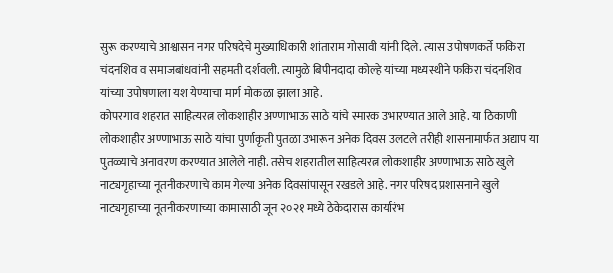सुरू करण्याचे आश्वासन नगर परिषदेचे मुख्याधिकारी शांताराम गोसावी यांनी दिले. त्यास उपोषणकर्ते फकिरा चंदनशिव व समाजबांधवांनी सहमती दर्शवली. त्यामुळे बिपीनदादा कोल्हे यांच्या मध्यस्थीने फकिरा चंदनशिव यांच्या उपोषणाला यश येण्याचा मार्ग मोकळा झाला आहे.
कोपरगाव शहरात साहित्यरत्न लोकशाहीर अण्णाभाऊ साठे यांचे स्मारक उभारण्यात आले आहे. या ठिकाणी लोकशाहीर अण्णाभाऊ साठे यांचा पुर्णाकृती पुतळा उभारून अनेक दिवस उलटले तरीही शासनामार्फत अद्याप या पुतळ्याचे अनावरण करण्यात आलेले नाही. तसेच शहरातील साहित्यरत्न लोकशाहीर अण्णाभाऊ साठे खुले नाट्यगृहाच्या नूतनीकरणाचे काम गेल्या अनेक दिवसांपासून रखडले आहे. नगर परिषद प्रशासनाने खुले नाट्यगृहाच्या नूतनीकरणाच्या कामासाठी जून २०२१ मध्ये ठेकेदारास कार्यारंभ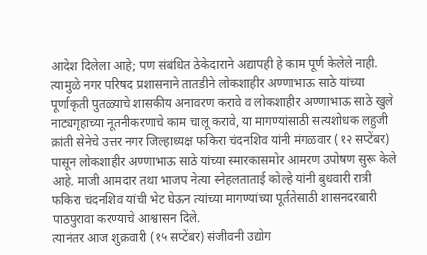आदेश दिलेला आहे; पण संबंधित ठेकेदाराने अद्यापही हे काम पूर्ण केलेले नाही. त्यामुळे नगर परिषद प्रशासनाने तातडीने लोकशाहीर अण्णाभाऊ साठे यांच्या पूर्णाकृती पुतळ्याचे शासकीय अनावरण करावे व लोकशाहीर अण्णाभाऊ साठे खुले नाट्यगृहाच्या नूतनीकरणाचे काम चालू करावे, या मागण्यांसाठी सत्यशोधक लहुजी क्रांती सेनेचे उत्तर नगर जिल्हाध्यक्ष फकिरा चंदनशिव यांनी मंगळवार (१२ सप्टेंबर) पासून लोकशाहीर अण्णाभाऊ साठे यांच्या स्मारकासमोर आमरण उपोषण सुरू केले आहे. माजी आमदार तथा भाजप नेत्या स्नेहलताताई कोल्हे यांनी बुधवारी रात्री फकिरा चंदनशिव यांची भेट घेऊन त्यांच्या मागण्यांच्या पूर्ततेसाठी शासनदरबारी पाठपुरावा करण्याचे आश्वासन दिले.
त्यानंतर आज शुक्रवारी (१५ सप्टेंबर) संजीवनी उद्योग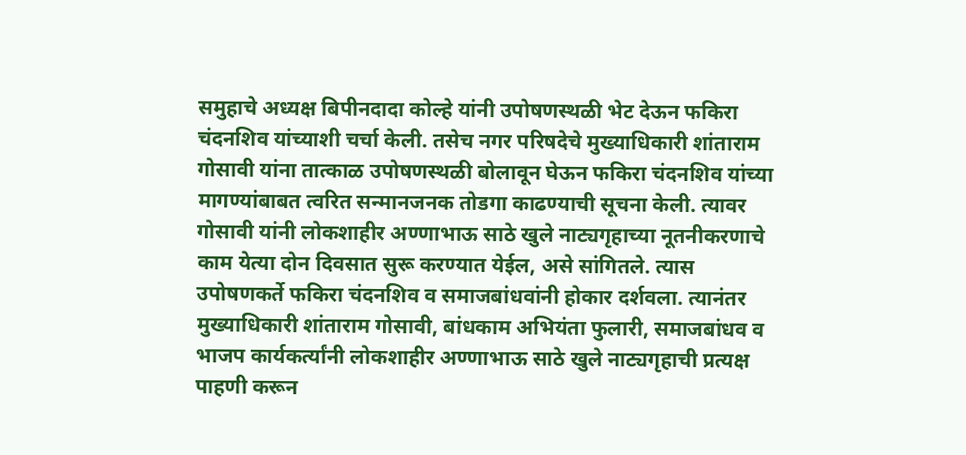समुहाचे अध्यक्ष बिपीनदादा कोल्हे यांनी उपोषणस्थळी भेट देऊन फकिरा चंदनशिव यांच्याशी चर्चा केली. तसेच नगर परिषदेचे मुख्याधिकारी शांताराम गोसावी यांना तात्काळ उपोषणस्थळी बोलावून घेऊन फकिरा चंदनशिव यांच्या मागण्यांबाबत त्वरित सन्मानजनक तोडगा काढण्याची सूचना केली. त्यावर गोसावी यांनी लोकशाहीर अण्णाभाऊ साठे खुले नाट्यगृहाच्या नूतनीकरणाचे काम येत्या दोन दिवसात सुरू करण्यात येईल, असे सांगितले. त्यास उपोषणकर्ते फकिरा चंदनशिव व समाजबांधवांनी होकार दर्शवला. त्यानंतर मुख्याधिकारी शांताराम गोसावी, बांधकाम अभियंता फुलारी, समाजबांधव व भाजप कार्यकर्त्यांनी लोकशाहीर अण्णाभाऊ साठे खुले नाट्यगृहाची प्रत्यक्ष पाहणी करून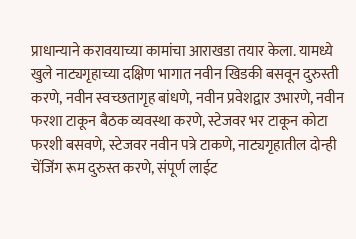प्राधान्याने करावयाच्या कामांचा आराखडा तयार केला. यामध्ये खुले नाट्यगृहाच्या दक्षिण भागात नवीन खिडकी बसवून दुरुस्ती करणे, नवीन स्वच्छतागृह बांधणे, नवीन प्रवेशद्वार उभारणे, नवीन फरशा टाकून बैठक व्यवस्था करणे, स्टेजवर भर टाकून कोटा फरशी बसवणे, स्टेजवर नवीन पत्रे टाकणे, नाट्यगृहातील दोन्ही चेंजिंग रूम दुरुस्त करणे, संपूर्ण लाईट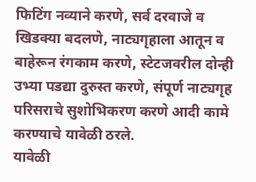फिटिंग नव्याने करणे, सर्व दरवाजे व खिडक्या बदलणे, नाट्यगृहाला आतून व बाहेरून रंगकाम करणे, स्टेटजवरील दोन्ही उभ्या पडद्या दुरुस्त करणे, संपूर्ण नाट्यगृह परिसराचे सुशोभिकरण करणे आदी कामे करण्याचे यावेळी ठरले.
यावेळी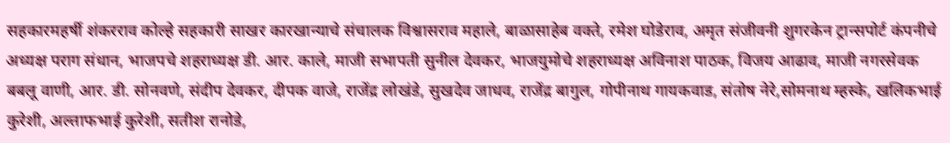सहकारमहर्षी शंकरराव कोल्हे सहकारी साखर कारखान्याचे संचालक विश्वासराव महाले, बाळासाहेब वक्ते, रमेश घोडेराव, अमृत संजीवनी शुगरकेन ट्रान्सपोर्ट कंपनीचे अध्यक्ष पराग संधान, भाजपचे शहराध्यक्ष डी. आर. काले, माजी सभापती सुनील देवकर, भाजयुमोचे शहराध्यक्ष अविनाश पाठक, विजय आढाव, माजी नगरसेवक बबलू वाणी, आर. डी. सोनवणे, संदीप देवकर, दीपक वाजे, राजेंद्र लोखंडे, सुखदेव जाधव, राजेंद्र बागुल, गोपीनाथ गायकवाड, संतोष नेरे,सोमनाथ म्हस्के, खलिकभाई कुरेशी, अल्ताफभाई कुरेशी, सतीश रानोडे,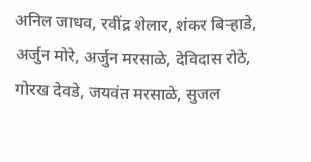अनिल जाधव, रवींद्र शेलार, शंकर बिऱ्हाडे, अर्जुन मोरे, अर्जुन मरसाळे, देविदास रोठे, गोरख देवडे, जयवंत मरसाळे, सुजल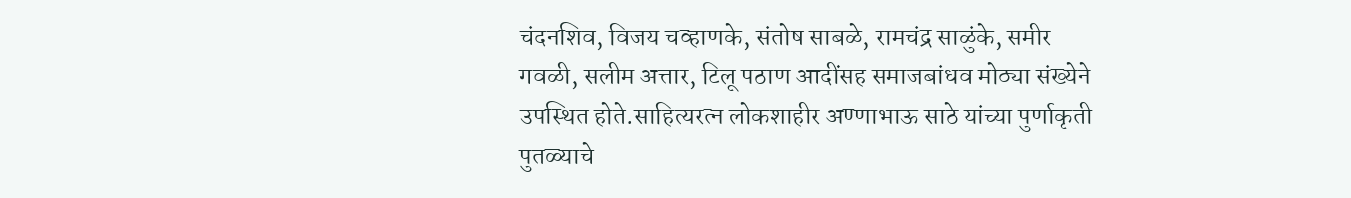चंदनशिव, विजय चव्हाणके, संतोष साबळे, रामचंद्र साळुंके, समीर गवळी, सलीम अत्तार, टिलू पठाण आदींसह समाजबांधव मोठ्या संख्येने उपस्थित होते.साहित्यरत्न लोकशाहीर अण्णाभाऊ साठे यांच्या पुर्णाकृती पुतळ्याचे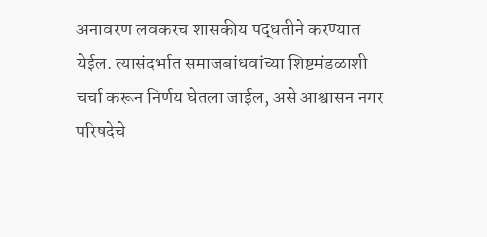अनावरण लवकरच शासकीय पद्धतीने करण्यात येईल. त्यासंदर्भात समाजबांधवांच्या शिष्टमंडळाशी चर्चा करून निर्णय घेतला जाईल, असे आश्वासन नगर परिषदेचे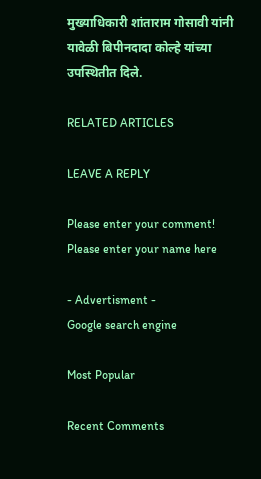मुख्याधिकारी शांताराम गोसावी यांनी यावेळी बिपीनदादा कोल्हे यांच्या उपस्थितीत दिले.

RELATED ARTICLES

LEAVE A REPLY

Please enter your comment!
Please enter your name here

- Advertisment -
Google search engine

Most Popular

Recent Comments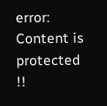error: Content is protected !!